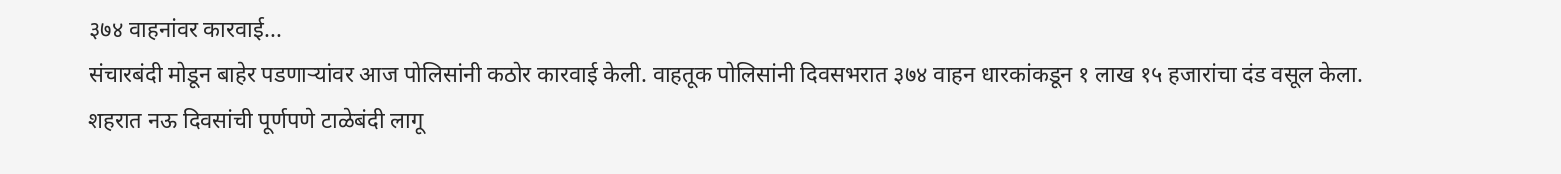३७४ वाहनांवर कारवाई...
संचारबंदी मोडून बाहेर पडणाऱ्यांवर आज पोलिसांनी कठोर कारवाई केली. वाहतूक पोलिसांनी दिवसभरात ३७४ वाहन धारकांकडून १ लाख १५ हजारांचा दंड वसूल केला.
शहरात नऊ दिवसांची पूर्णपणे टाळेबंदी लागू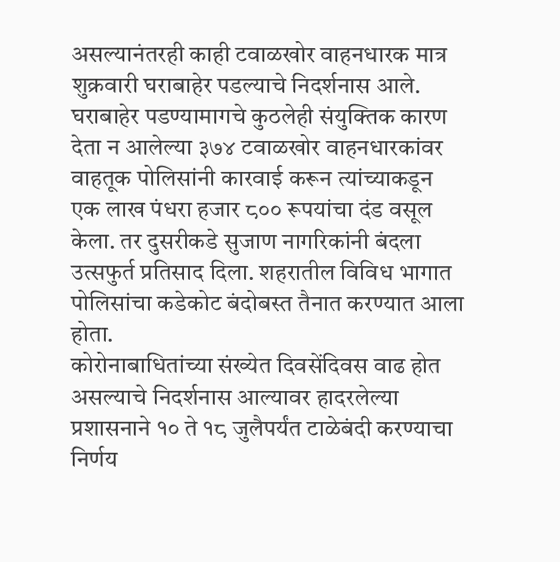असल्यानंतरही काही टवाळखोर वाहनधारक मात्र शुक्रवारी घराबाहेर पडल्याचे निदर्शनास आले. घराबाहेर पडण्यामागचे कुठलेही संयुक्तिक कारण देता न आलेल्या ३७४ टवाळखोर वाहनधारकांवर वाहतूक पोलिसांनी कारवाई करून त्यांच्याकडून एक लाख पंधरा हजार ८०० रूपयांचा दंड वसूल केला. तर दुसरीकडे सुजाण नागरिकांनी बंदला उत्सफुर्त प्रतिसाद दिला. शहरातील विविध भागात पोलिसांचा कडेकोट बंदोबस्त तैनात करण्यात आला होता.
कोरोनाबाधितांच्या संख्येत दिवसेंदिवस वाढ होत असल्याचे निदर्शनास आल्यावर हादरलेल्या प्रशासनाने १० ते १८ जुलैपर्यंत टाळेबंदी करण्याचा निर्णय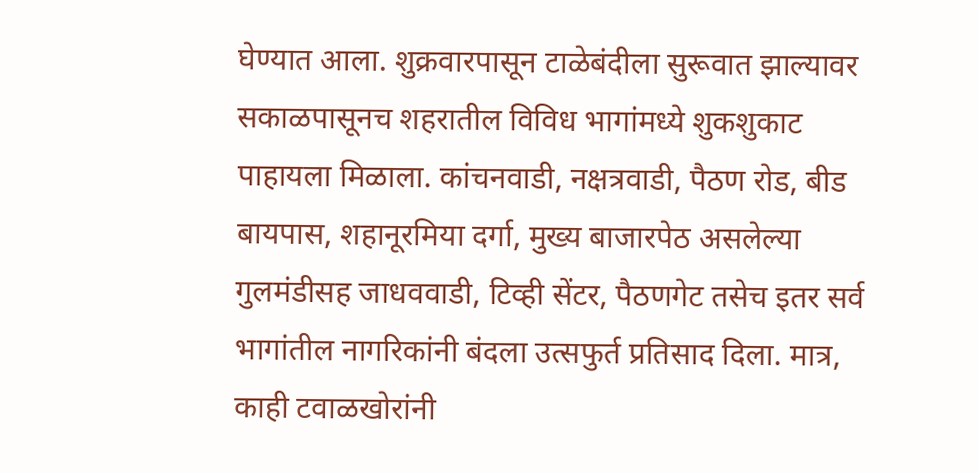घेण्यात आला. शुक्रवारपासून टाळेबंदीला सुरूवात झाल्यावर सकाळपासूनच शहरातील विविध भागांमध्ये शुकशुकाट पाहायला मिळाला. कांचनवाडी, नक्षत्रवाडी, पैठण रोड, बीड बायपास, शहानूरमिया दर्गा, मुख्य बाजारपेठ असलेल्या गुलमंडीसह जाधववाडी, टिव्ही सेंटर, पैठणगेट तसेच इतर सर्व भागांतील नागरिकांनी बंदला उत्सफुर्त प्रतिसाद दिला. मात्र, काही टवाळखोरांनी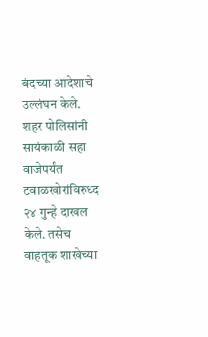बंदच्या आदेशाचे उल्लंघन केले. शहर पोलिसांनी सायंकाळी सहा वाजेपर्यंत टवाळखोरांविरुध्द २४ गुन्हे दाखल केले. तसेच वाहतूक शाखेच्या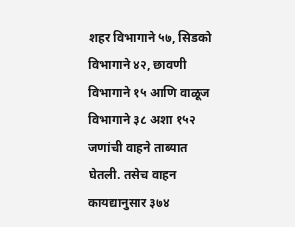शहर विभागाने ५७, सिडको विभागाने ४२, छावणी विभागाने १५ आणि वाळूज विभागाने ३८ अशा १५२ जणांची वाहने ताब्यात घेतली. तसेच वाहन कायद्यानुसार ३७४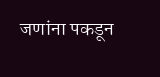जणांना पकडून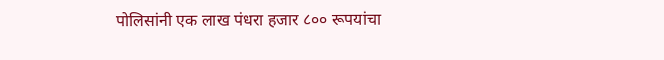पोलिसांनी एक लाख पंधरा हजार ८०० रूपयांचा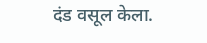दंड वसूल केला.